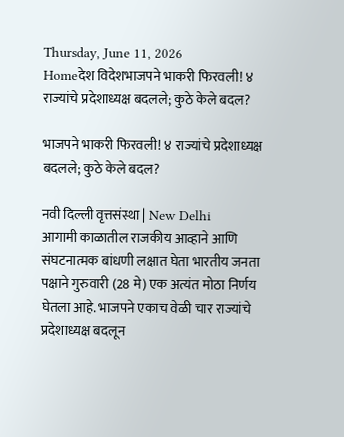Thursday, June 11, 2026
Homeदेश विदेशभाजपने भाकरी फिरवली! ४ राज्यांचे प्रदेशाध्यक्ष बदलले; कुठे केले बदल?

भाजपने भाकरी फिरवली! ४ राज्यांचे प्रदेशाध्यक्ष बदलले; कुठे केले बदल?

नवी दिल्ली वृत्तसंस्था | New Delhi
आगामी काळातील राजकीय आव्हाने आणि संघटनात्मक बांधणी लक्षात घेता भारतीय जनता पक्षाने गुरुवारी (28 मे) एक अत्यंत मोठा निर्णय घेतला आहे. भाजपने एकाच वेळी चार राज्यांचे प्रदेशाध्यक्ष बदलून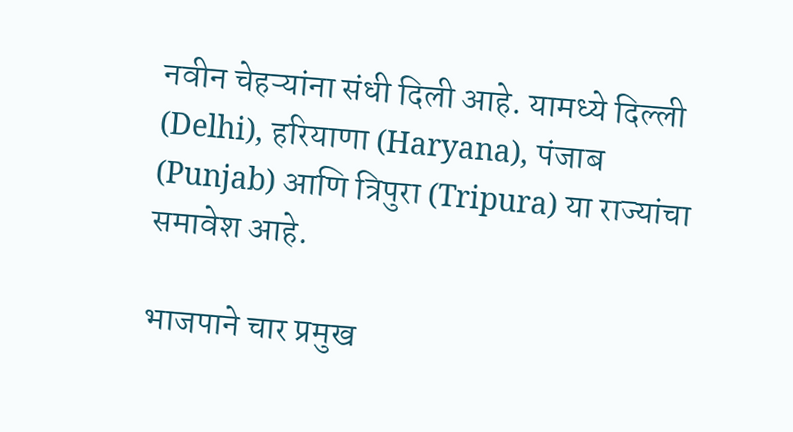नवीन चेहऱ्यांना संधी दिली आहे. यामध्ये दिल्ली (Delhi), हरियाणा (Haryana), पंजाब (Punjab) आणि त्रिपुरा (Tripura) या राज्यांचा समावेश आहे.

भाजपाने चार प्रमुख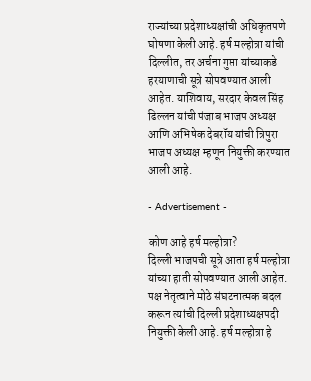राज्यांच्या प्रदेशाध्यक्षांची अधिकृतपणे घोषणा केली आहे. हर्ष मल्होत्रा यांची दिल्लीत, तर अर्चना गुप्ता यांच्याकडे हरयाणाची सूत्रे सोपवण्यात आली आहेत. याशिवाय, सरदार केवल सिंह ढिल्लन यांची पंजाब भाजप अध्यक्ष आणि अभिषेक देबरॉय यांची त्रिपुरा भाजप अध्यक्ष म्हणून नियुक्ती करण्यात आली आहे.

- Advertisement -

कोण आहे हर्ष मल्होत्रा?
दिल्ली भाजपची सूत्रे आता हर्ष मल्होत्रा यांच्या हाती सोपवण्यात आली आहेत. पक्ष नेतृत्वाने मोठे संघटनात्मक बदल करून त्यांची दिल्ली प्रदेशाध्यक्षपदी नियुक्ती केली आहे. हर्ष मल्होत्रा हे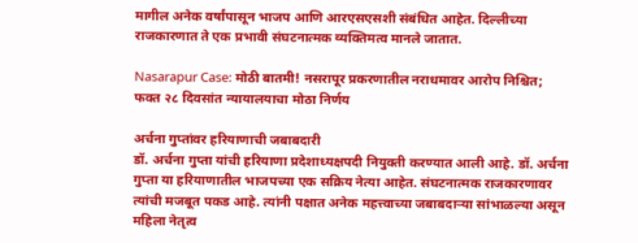मागील अनेक वर्षांपासून भाजप आणि आरएसएसशी संबंधित आहेत. दिल्लीच्या राजकारणात ते एक प्रभावी संघटनात्मक व्यक्तिमत्व मानले जातात.

Nasarapur Case: मोठी बातमी! नसरापूर प्रकरणातील नराधमावर आरोप निश्चित; फक्त २८ दिवसांत न्यायालयाचा मोठा निर्णय

अर्चना गुप्तांवर हरियाणाची जबाबदारी
डॉ. अर्चना गुप्ता यांची हरियाणा प्रदेशाध्यक्षपदी नियुक्ती करण्यात आली आहे. डॉ. अर्चना गुप्ता या हरियाणातील भाजपच्या एक सक्रिय नेत्या आहेत. संघटनात्मक राजकारणावर त्यांची मजबूत पकड आहे. त्यांनी पक्षात अनेक महत्त्वाच्या जबाबदाऱ्या सांभाळल्या असून महिला नेतृत्व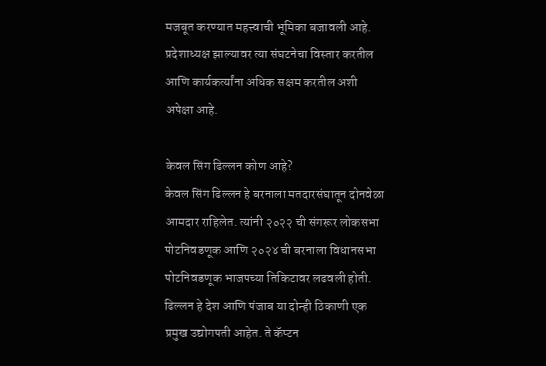मजबूत करण्यात महत्त्वाची भूमिका बजावली आहे. प्रदेशाध्यक्ष झाल्यावर त्या संघटनेचा विस्तार करतील आणि कार्यकर्त्यांना अधिक सक्षम करतील अशी अपेक्षा आहे.

केवल सिंग ढिल्लन कोण आहे?
केवल सिंग ढिल्लन हे बरनाला मतदारसंघातून दोनवेळा आमदार राहिलेत. त्यांनी २०२२ ची संगरूर लोकसभा पोटनिवडणूक आणि २०२४ ची बरनाला विधानसभा पोटनिवडणूक भाजपच्या तिकिटावर लढवली होती. ढिल्लन हे देश आणि पंजाब या दोन्ही ठिकाणी एक प्रमुख उद्योगपती आहेत. ते कॅप्टन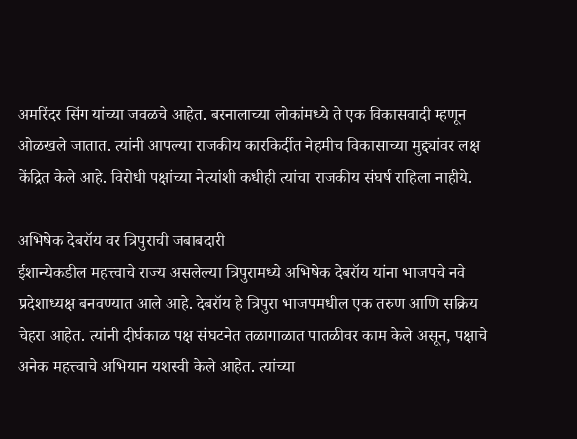अमरिंदर सिंग यांच्या जवळचे आहेत. बरनालाच्या लोकांमध्ये ते एक विकासवादी म्हणून ओळखले जातात. त्यांनी आपल्या राजकीय कारकिर्दीत नेहमीच विकासाच्या मुद्द्यांवर लक्ष केंद्रित केले आहे. विरोधी पक्षांच्या नेत्यांशी कधीही त्यांचा राजकीय संघर्ष राहिला नाहीये.

अभिषेक देबरॉय वर त्रिपुराची जबाबदारी
ईशान्येकडील महत्त्वाचे राज्य असलेल्या त्रिपुरामध्ये अभिषेक देबरॉय यांना भाजपचे नवे प्रदेशाध्यक्ष बनवण्यात आले आहे. देबरॉय हे त्रिपुरा भाजपमधील एक तरुण आणि सक्रिय चेहरा आहेत. त्यांनी दीर्घकाळ पक्ष संघटनेत तळागाळात पातळीवर काम केले असून, पक्षाचे अनेक महत्त्वाचे अभियान यशस्वी केले आहेत. त्यांच्या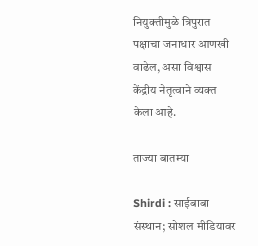नियुक्तीमुळे त्रिपुरात पक्षाचा जनाधार आणखी वाढेल, असा विश्वास केंद्रीय नेतृत्वाने व्यक्त केला आहे.

ताज्या बातम्या

Shirdi : साईबाबा संस्थान; सोशल मीडियावर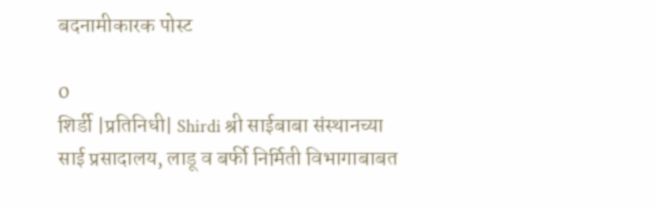बदनामीकारक पोस्ट

0
शिर्डी |प्रतिनिधी| Shirdi श्री साईबाबा संस्थानच्या साई प्रसादालय, लाडू व बर्फी निर्मिती विभागाबाबत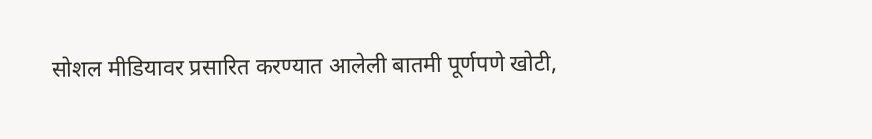सोशल मीडियावर प्रसारित करण्यात आलेली बातमी पूर्णपणे खोटी,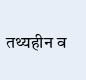तथ्यहीन व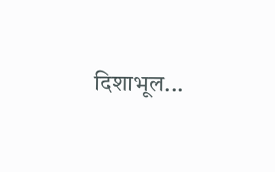दिशाभूल...